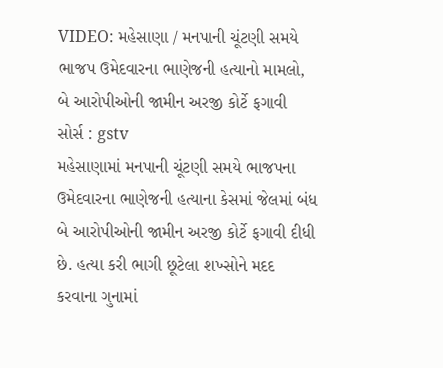VIDEO: મહેસાણા / મનપાની ચૂંટણી સમયે ભાજપ ઉમેદવારના ભાણેજની હત્યાનો મામલો, બે આરોપીઓની જામીન અરજી કોર્ટે ફગાવી
સોર્સ : gstv
મહેસાણામાં મનપાની ચૂંટણી સમયે ભાજપના ઉમેદવારના ભાણેજની હત્યાના કેસમાં જેલમાં બંધ બે આરોપીઓની જામીન અરજી કોર્ટે ફગાવી દીધી છે. હત્યા કરી ભાગી છૂટેલા શખ્સોને મદદ કરવાના ગુનામાં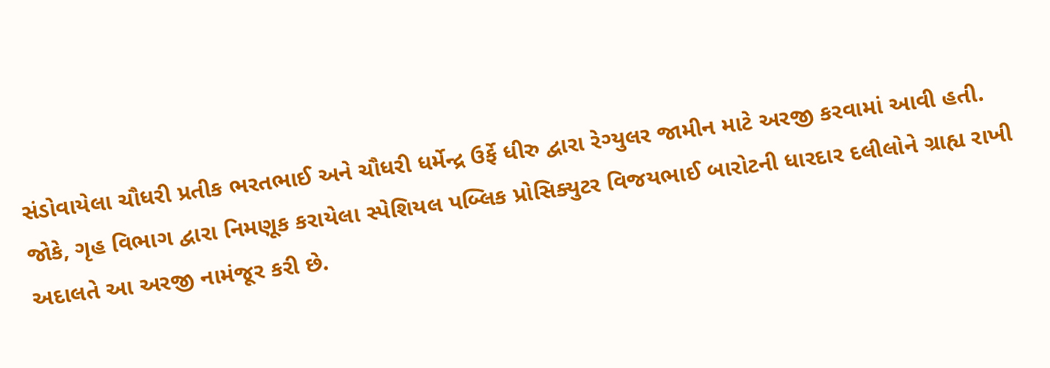સંડોવાયેલા ચૌધરી પ્રતીક ભરતભાઈ અને ચૌધરી ધર્મેન્દ્ર ઉર્ફે ધીરુ દ્વારા રેગ્યુલર જામીન માટે અરજી કરવામાં આવી હતી. જોકે, ગૃહ વિભાગ દ્વારા નિમણૂક કરાયેલા સ્પેશિયલ પબ્લિક પ્રોસિક્યુટર વિજયભાઈ બારોટની ધારદાર દલીલોને ગ્રાહ્ય રાખી અદાલતે આ અરજી નામંજૂર કરી છે.